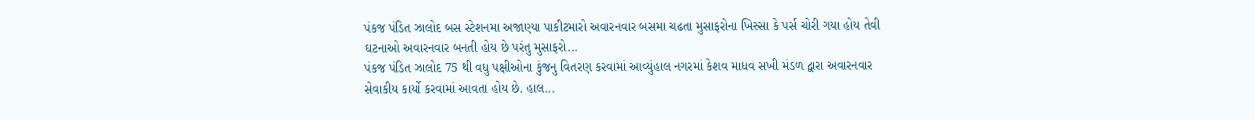પંકજ પંડિત ઝાલોદ બસ સ્ટેશનમા અજાણ્યા પાકીટમારો અવારનવાર બસમા ચઢતા મુસાફરોના ખિસ્સા કે પર્સ ચોરી ગયા હોય તેવી ઘટનાઓ અવારનવાર બનતી હોય છે પરંતુ મુસાફરો...
પંકજ પંડિત ઝાલોદ 75 થી વધુ પક્ષીઓના કુંજનુ વિતરણ કરવામાં આવ્યુંહાલ નગરમાં કેશવ માધવ સખી મંડળ દ્વારા અવારનવાર સેવાકીય કાર્યો કરવામાં આવતા હોય છે. હાલ...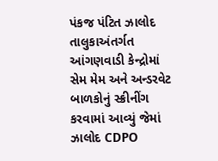પંકજ પંટિત ઝાલોદ તાલુકાઅંતર્ગત આંગણવાડી કેન્દ્રોમાં સેમ મેમ અને અન્ડરવેટ બાળકોનું સ્ક્રીનીંગ કરવામાં આવ્યું જેમાં ઝાલોદ CDPO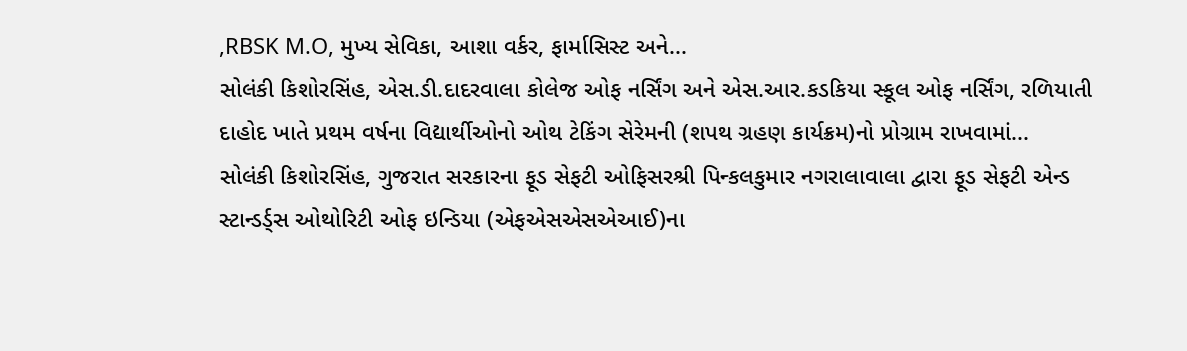,RBSK M.O, મુખ્ય સેવિકા, આશા વર્કર, ફાર્માસિસ્ટ અને...
સોલંકી કિશોરસિંહ, એસ.ડી.દાદરવાલા કોલેજ ઓફ નર્સિંગ અને એસ.આર.કડકિયા સ્કૂલ ઓફ નર્સિંગ, રળિયાતી દાહોદ ખાતે પ્રથમ વર્ષના વિદ્યાર્થીઓનો ઓથ ટેકિંગ સેરેમની (શપથ ગ્રહણ કાર્યક્રમ)નો પ્રોગ્રામ રાખવામાં...
સોલંકી કિશોરસિંહ, ગુજરાત સરકારના ફૂડ સેફટી ઓફિસરશ્રી પિન્કલકુમાર નગરાલાવાલા દ્વારા ફૂડ સેફટી એન્ડ સ્ટાન્ડર્ડ્સ ઓથોરિટી ઓફ ઇન્ડિયા (એફએસએસએઆઈ)ના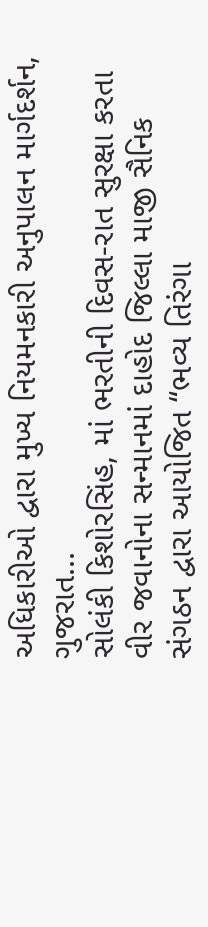અધિકારીઓ દ્વારા મુખ્ય નિયમનકારી અનુપાલન માર્ગદર્શન, ગુજરાત...
સોલંકી કિશોરસિંહ, માં ભરતીની દિવસ-રાત સુરક્ષા કરતા વીર જવાનોના સન્માનમાં દાહોદ જિલ્લા માજી સૈનિક સંગઠન દ્વારા આયોજિત “ભવ્ય તિરંગા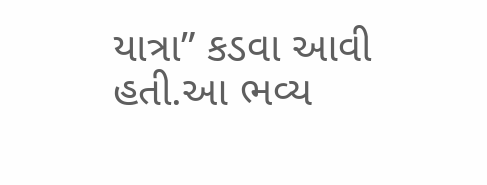યાત્રા” કડવા આવી હતી.આ ભવ્ય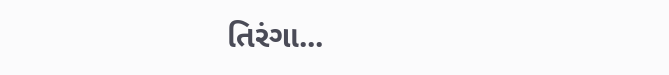તિરંગા...